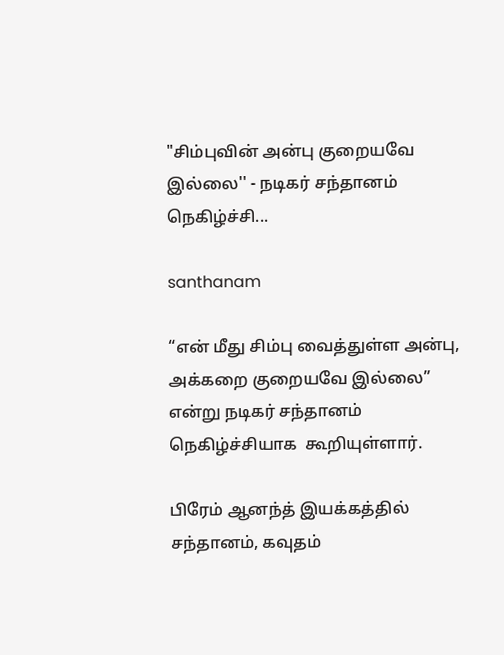"சிம்புவின் அன்பு குறையவே இல்லை'' - நடிகர் சந்தானம் நெகிழ்ச்சி...

santhanam

“என் மீது சிம்பு வைத்துள்ள அன்பு, அக்கறை குறையவே இல்லை” என்று நடிகர் சந்தானம் நெகிழ்ச்சியாக  கூறியுள்ளார்.

பிரேம் ஆனந்த் இயக்கத்தில் சந்தானம், கவுதம்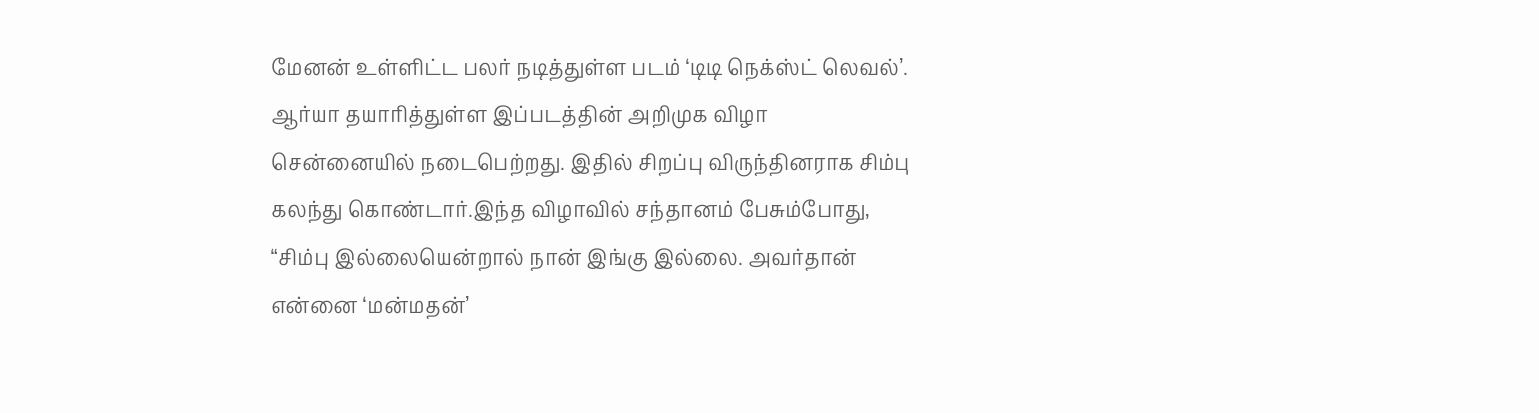மேனன் உள்ளிட்ட பலர் நடித்துள்ள படம் ‘டிடி நெக்ஸ்ட் லெவல்’. ஆர்யா தயாரித்துள்ள இப்படத்தின் அறிமுக விழா சென்னையில் நடைபெற்றது. இதில் சிறப்பு விருந்தினராக சிம்பு கலந்து கொண்டார்.இந்த விழாவில் சந்தானம் பேசும்போது, “சிம்பு இல்லையென்றால் நான் இங்கு இல்லை. அவர்தான் என்னை ‘மன்மதன்’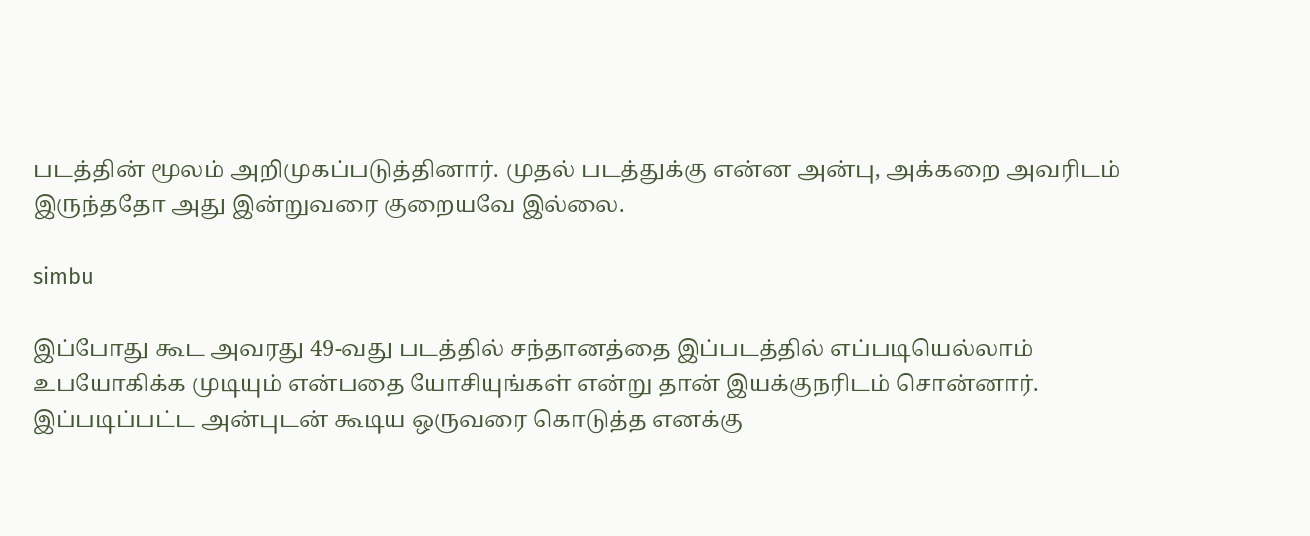படத்தின் மூலம் அறிமுகப்படுத்தினார். முதல் படத்துக்கு என்ன அன்பு, அக்கறை அவரிடம் இருந்ததோ அது இன்றுவரை குறையவே இல்லை.

simbu

இப்போது கூட அவரது 49-வது படத்தில் சந்தானத்தை இப்படத்தில் எப்படியெல்லாம் உபயோகிக்க முடியும் என்பதை யோசியுங்கள் என்று தான் இயக்குநரிடம் சொன்னார். இப்படிப்பட்ட அன்புடன் கூடிய ஒருவரை கொடுத்த எனக்கு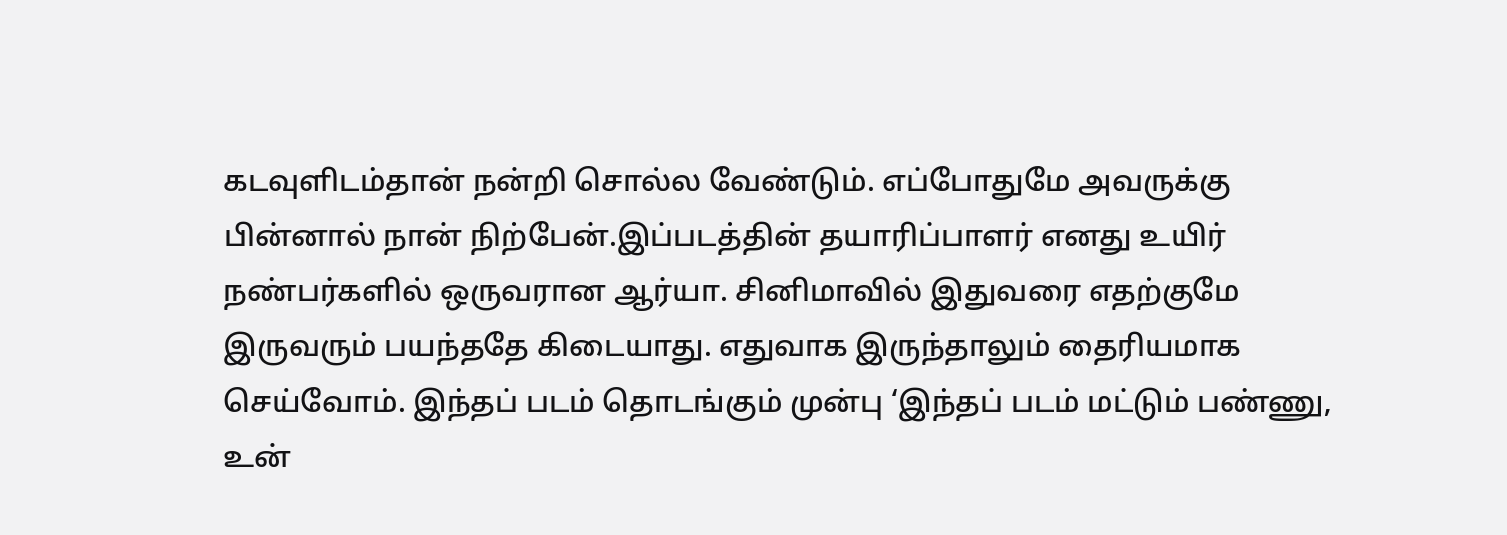கடவுளிடம்தான் நன்றி சொல்ல வேண்டும். எப்போதுமே அவருக்கு பின்னால் நான் நிற்பேன்.இப்படத்தின் தயாரிப்பாளர் எனது உயிர் நண்பர்களில் ஒருவரான ஆர்யா. சினிமாவில் இதுவரை எதற்குமே இருவரும் பயந்ததே கிடையாது. எதுவாக இருந்தாலும் தைரியமாக செய்வோம். இந்தப் படம் தொடங்கும் முன்பு ‘இந்தப் படம் மட்டும் பண்ணு, உன்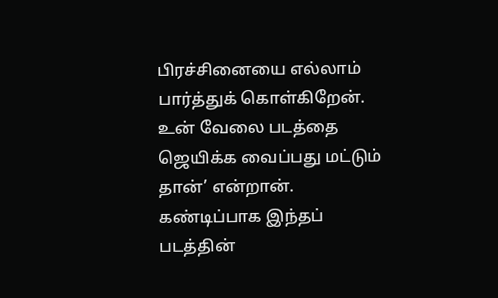பிரச்சினையை எல்லாம் பார்த்துக் கொள்கிறேன். உன் வேலை படத்தை ஜெயிக்க வைப்பது மட்டும் தான்’ என்றான். கண்டிப்பாக இந்தப் படத்தின்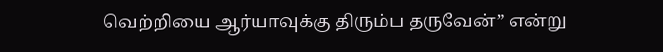வெற்றியை ஆர்யாவுக்கு திரும்ப தருவேன்” என்று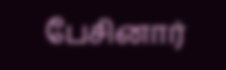பேசினார்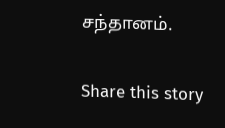சந்தானம்.

Share this story